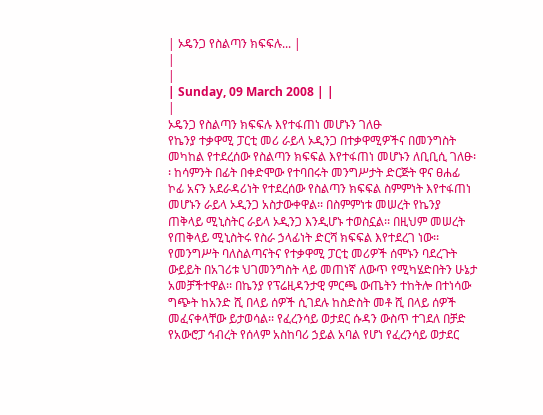| ኦዴንጋ የስልጣን ክፍፍሉ... |
|
|
| Sunday, 09 March 2008 | |
|
ኦዴንጋ የስልጣን ክፍፍሉ እየተፋጠነ መሆኑን ገለፁ
የኬንያ ተቃዋሚ ፓርቲ መሪ ራይላ ኦዲንጋ በተቃዋሚዎችና በመንግስት መካከል የተደረሰው የስልጣን ክፍፍል እየተፋጠነ መሆኑን ለቢቢሲ ገለፁ፡፡ ከሳምንት በፊት በቀድሞው የተባበሩት መንግሥታት ድርጅት ዋና ፀሐፊ ኮፊ አናን አደራዳሪነት የተደረሰው የስልጣን ክፍፍል ስምምነት እየተፋጠነ መሆኑን ራይላ ኦዲንጋ አስታውቀዋል፡፡ በስምምነቱ መሠረት የኬንያ ጠቅላይ ሚኒስትር ራይላ ኦዲንጋ እንዲሆኑ ተወስኗል፡፡ በዚህም መሠረት የጠቅላይ ሚኒስትሩ የስራ ኃላፊነት ድርሻ ክፍፍል እየተደረገ ነው፡፡ የመንግሥት ባለስልጣናትና የተቃዋሚ ፓርቲ መሪዎች ሰሞኑን ባደረጉት ውይይት በአገሪቱ ህገመንግስት ላይ መጠነኛ ለውጥ የሚካሄድበትን ሁኔታ አመቻችተዋል፡፡ በኬንያ የፕሬዚዳንታዊ ምርጫ ውጤትን ተከትሎ በተነሳው ግጭት ከአንድ ሺ በላይ ሰዎች ሲገደሉ ከስድስት መቶ ሺ በላይ ሰዎች መፈናቀላቸው ይታወሳል፡፡ የፈረንሳይ ወታደር ሱዳን ውስጥ ተገደለ በቻድ የአውሮፓ ኅብረት የሰላም አስከባሪ ኃይል አባል የሆነ የፈረንሳይ ወታደር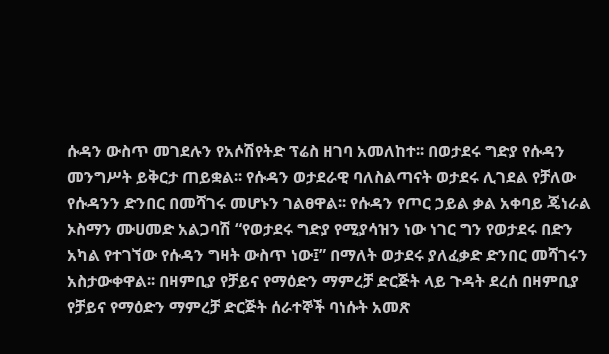ሱዳን ውስጥ መገደሉን የአሶሽየትድ ፕሬስ ዘገባ አመለከተ፡፡ በወታደሩ ግድያ የሱዳን መንግሥት ይቅርታ ጠይቋል፡፡ የሱዳን ወታደራዊ ባለስልጣናት ወታደሩ ሊገደል የቻለው የሱዳንን ድንበር በመሻገሩ መሆኑን ገልፀዋል፡፡ የሱዳን የጦር ኃይል ቃል አቀባይ ጄነራል ኦስማን ሙሀመድ አልጋባሽ “የወታደሩ ግድያ የሚያሳዝን ነው ነገር ግን የወታደሩ በድን አካል የተገኘው የሱዳን ግዛት ውስጥ ነው፤” በማለት ወታደሩ ያለፈቃድ ድንበር መሻገሩን አስታውቀዋል፡፡ በዛምቢያ የቻይና የማዕድን ማምረቻ ድርጅት ላይ ጉዳት ደረሰ በዛምቢያ የቻይና የማዕድን ማምረቻ ድርጅት ሰራተኞች ባነሱት አመጽ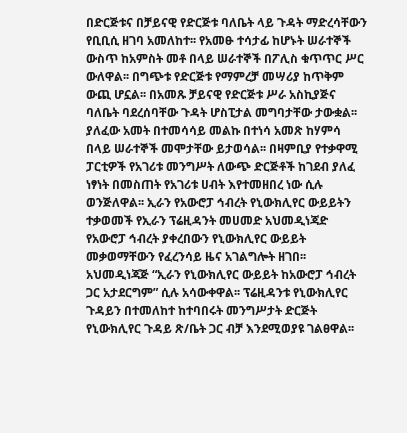በድርጅቱና በቻይናዊ የድርጅቱ ባለቤት ላይ ጉዳት ማድረሳቸውን የቢቢሲ ዘገባ አመለከተ፡፡ የአመፁ ተሳታፊ ከሆኑት ሠራተኞች ውስጥ ከአምስት መቶ በላይ ሠራተኞች በፖሊስ ቁጥጥር ሥር ውለዋል፡፡ በግጭቱ የድርጅቱ የማምረቻ መሣሪያ ከጥቅም ውጪ ሆኗል፡፡ በአመጹ ቻይናዊ የድርጅቱ ሥራ አስኪያጅና ባለቤት ባደረሰባቸው ጉዳት ሆስፒታል መግባታቸው ታውቋል፡፡ ያለፈው አመት በተመሳሳይ መልኩ በተነሳ አመጽ ከሃምሳ በላይ ሠራተኞች መሞታቸው ይታወሳል፡፡ በዛምቢያ የተቃዋሚ ፓርቲዎች የአገሪቱ መንግሥት ለውጭ ድርጅቶች ከገደብ ያለፈ ነፃነት በመስጠት የአገሪቱ ሀብት እየተመዘበረ ነው ሲሉ ወንጅለዋል፡፡ ኢራን የአውሮፓ ኅብረት የኒውክሊየር ውይይትን ተቃወመች የኢራን ፕሬዚዳንት መሀመድ አህመዲነጃድ የአውሮፓ ኅብረት ያቀረበውን የኒውክሊየር ውይይት መቃወማቸውን የፈረንሳይ ዜና አገልግሎት ዘገበ፡፡ አህመዲነጃጅ “ኢራን የኒውክሊየር ውይይት ከአውሮፓ ኅብረት ጋር አታደርግም” ሲሉ አሳውቀዋል፡፡ ፕሬዚዳንቱ የኒውክሊየር ጉዳይን በተመለከተ ከተባበሩት መንግሥታት ድርጅት የኒውክሊየር ጉዳይ ጽ/ቤት ጋር ብቻ እንደሚወያዩ ገልፀዋል፡፡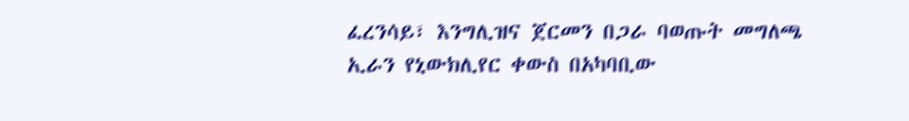ፈረንሳይ፣ እንግሊዝና ጀርመን በጋራ ባወጡት መግለጫ ኢራን የኒውክሊየር ቀውስ በአካባቢው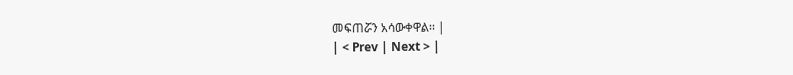መፍጠሯን አሳውቀዋል፡፡ |
| < Prev | Next > |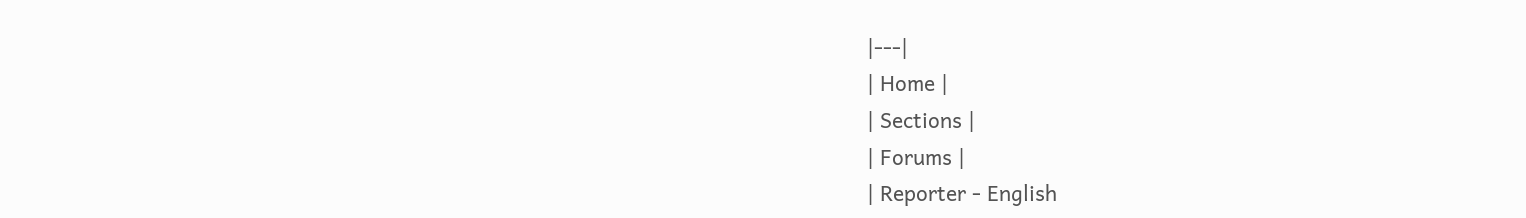|---|
| Home |
| Sections |
| Forums |
| Reporter - English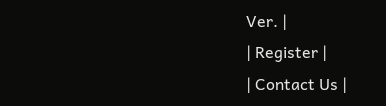Ver. |
| Register |
| Contact Us |